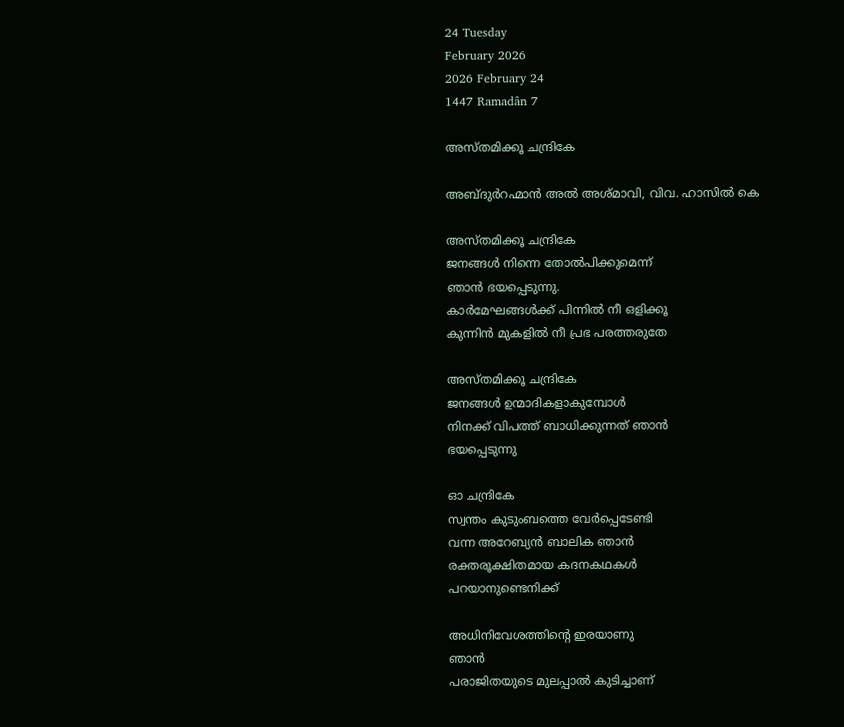24 Tuesday
February 2026
2026 February 24
1447 Ramadân 7

അസ്തമിക്കൂ ചന്ദ്രികേ

അബ്ദുര്‍റഹ്മാന്‍ അല്‍ അശ്മാവി, വിവ. ഹാസില്‍ കെ

അസ്തമിക്കൂ ചന്ദ്രികേ
ജനങ്ങള്‍ നിന്നെ തോല്‍പിക്കുമെന്ന്
ഞാന്‍ ഭയപ്പെടുന്നു.
കാര്‍മേഘങ്ങള്‍ക്ക് പിന്നില്‍ നീ ഒളിക്കൂ
കുന്നിന്‍ മുകളില്‍ നീ പ്രഭ പരത്തരുതേ

അസ്തമിക്കൂ ചന്ദ്രികേ
ജനങ്ങള്‍ ഉന്മാദികളാകുമ്പോള്‍
നിനക്ക് വിപത്ത് ബാധിക്കുന്നത് ഞാന്‍
ഭയപ്പെടുന്നു

ഓ ചന്ദ്രികേ
സ്വന്തം കുടുംബത്തെ വേര്‍പ്പെടേണ്ടി
വന്ന അറേബ്യന്‍ ബാലിക ഞാന്‍
രക്തരൂക്ഷിതമായ കദനകഥകള്‍
പറയാനുണ്ടെനിക്ക്

അധിനിവേശത്തിന്റെ ഇരയാണു
ഞാന്‍
പരാജിതയുടെ മുലപ്പാല്‍ കുടിച്ചാണ്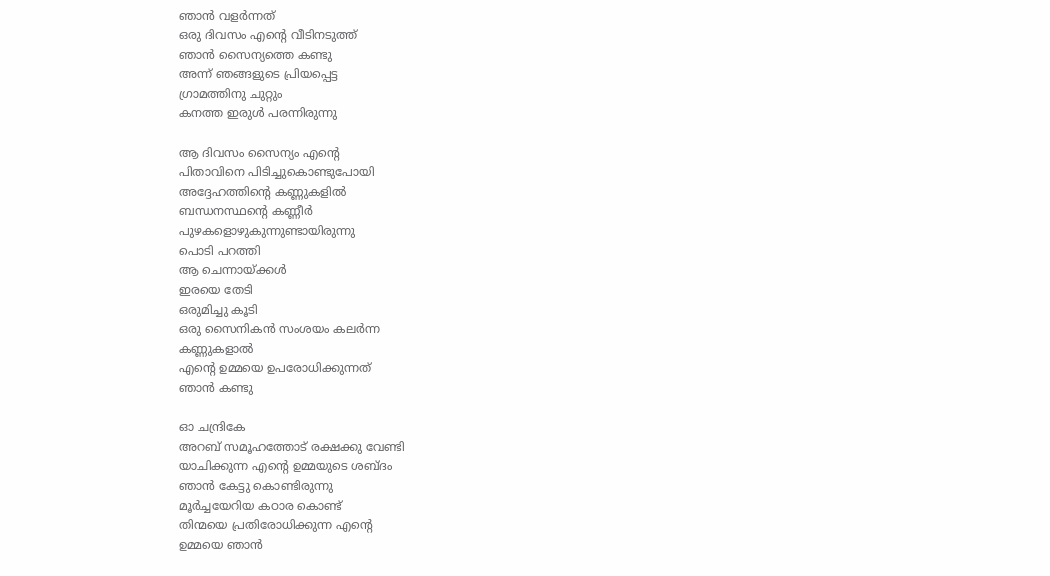ഞാന്‍ വളര്‍ന്നത്
ഒരു ദിവസം എന്റെ വീടിനടുത്ത്
ഞാന്‍ സൈന്യത്തെ കണ്ടു
അന്ന് ഞങ്ങളുടെ പ്രിയപ്പെട്ട
ഗ്രാമത്തിനു ചുറ്റും
കനത്ത ഇരുള്‍ പരന്നിരുന്നു

ആ ദിവസം സൈന്യം എന്റെ
പിതാവിനെ പിടിച്ചുകൊണ്ടുപോയി
അദ്ദേഹത്തിന്റെ കണ്ണുകളില്‍
ബന്ധനസ്ഥന്റെ കണ്ണീര്‍
പുഴകളൊഴുകുന്നുണ്ടായിരുന്നു
പൊടി പറത്തി
ആ ചെന്നായ്ക്കള്‍
ഇരയെ തേടി
ഒരുമിച്ചു കൂടി
ഒരു സൈനികന്‍ സംശയം കലര്‍ന്ന
കണ്ണുകളാല്‍
എന്റെ ഉമ്മയെ ഉപരോധിക്കുന്നത്
ഞാന്‍ കണ്ടു

ഓ ചന്ദ്രികേ
അറബ് സമൂഹത്തോട് രക്ഷക്കു വേണ്ടി
യാചിക്കുന്ന എന്റെ ഉമ്മയുടെ ശബ്ദം
ഞാന്‍ കേട്ടു കൊണ്ടിരുന്നു
മൂര്‍ച്ചയേറിയ കഠാര കൊണ്ട്
തിന്മയെ പ്രതിരോധിക്കുന്ന എന്റെ
ഉമ്മയെ ഞാന്‍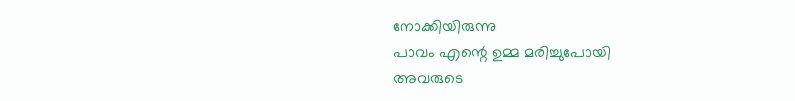നോക്കിയിരുന്നു
പാവം എന്റെ ഉമ്മ മരിച്ചുപോയി
അവരുടെ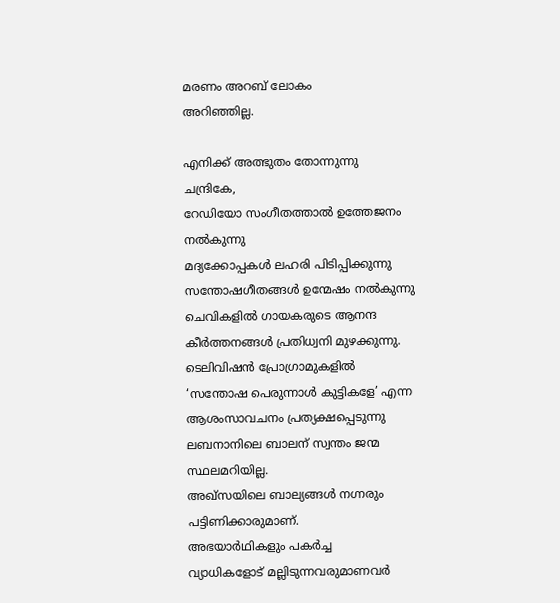മരണം അറബ് ലോകം
അറിഞ്ഞില്ല.

എനിക്ക് അത്ഭുതം തോന്നുന്നു
ചന്ദ്രികേ,
റേഡിയോ സംഗീതത്താല്‍ ഉത്തേജനം
നല്‍കുന്നു
മദ്യക്കോപ്പകള്‍ ലഹരി പിടിപ്പിക്കുന്നു
സന്തോഷഗീതങ്ങള്‍ ഉന്മേഷം നല്‍കുന്നു
ചെവികളില്‍ ഗായകരുടെ ആനന്ദ
കീര്‍ത്തനങ്ങള്‍ പ്രതിധ്വനി മുഴക്കുന്നു.
ടെലിവിഷന്‍ പ്രോഗ്രാമുകളില്‍
‘സന്തോഷ പെരുന്നാള്‍ കുട്ടികളേ’ എന്ന
ആശംസാവചനം പ്രത്യക്ഷപ്പെടുന്നു
ലബനാനിലെ ബാലന് സ്വന്തം ജന്മ
സ്ഥലമറിയില്ല.
അഖ്‌സയിലെ ബാല്യങ്ങള്‍ നഗ്നരും
പട്ടിണിക്കാരുമാണ്.
അഭയാര്‍ഥികളും പകര്‍ച്ച
വ്യാധികളോട് മല്ലിടുന്നവരുമാണവര്‍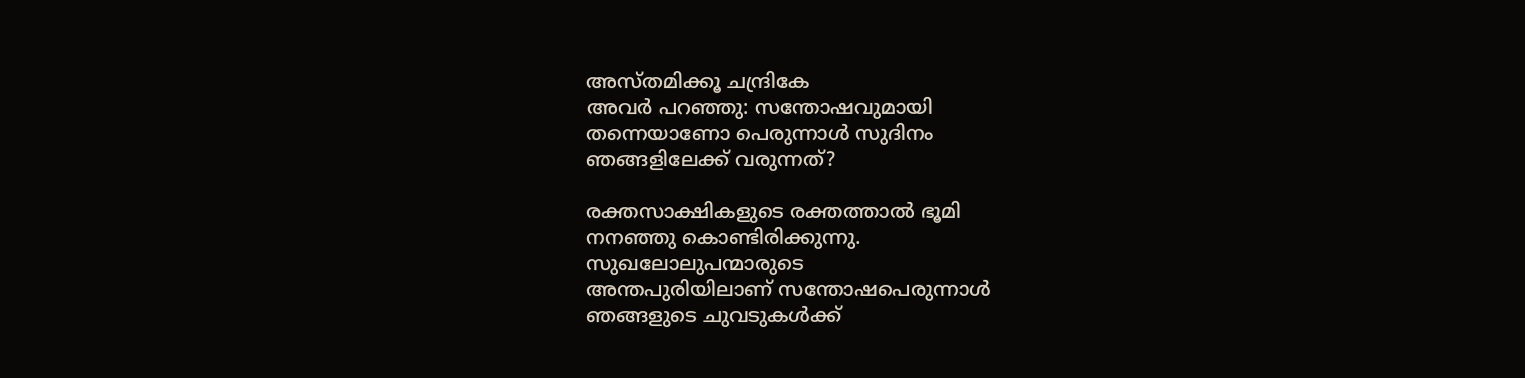അസ്തമിക്കൂ ചന്ദ്രികേ
അവര്‍ പറഞ്ഞു: സന്തോഷവുമായി
തന്നെയാണോ പെരുന്നാള്‍ സുദിനം
ഞങ്ങളിലേക്ക് വരുന്നത്?

രക്തസാക്ഷികളുടെ രക്തത്താല്‍ ഭൂമി
നനഞ്ഞു കൊണ്ടിരിക്കുന്നു.
സുഖലോലുപന്മാരുടെ
അന്തപുരിയിലാണ് സന്തോഷപെരുന്നാള്‍
ഞങ്ങളുടെ ചുവടുകള്‍ക്ക്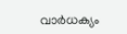വാര്‍ധക്യം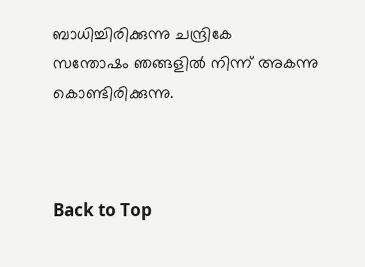ബാധിച്ചിരിക്കുന്നു ചന്ദ്രികേ
സന്തോഷം ഞങ്ങളില്‍ നിന്ന് അകന്നു
കൊണ്ടിരിക്കുന്നു.



Back to Top